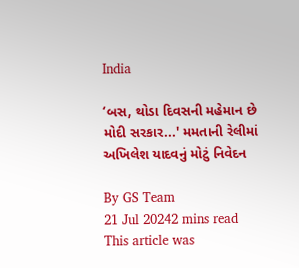India

‘બસ, થોડા દિવસની મહેમાન છે મોદી સરકાર...' મમતાની રેલીમાં અખિલેશ યાદવનું મોટું નિવેદન

By GS Team
21 Jul 20242 mins read
This article was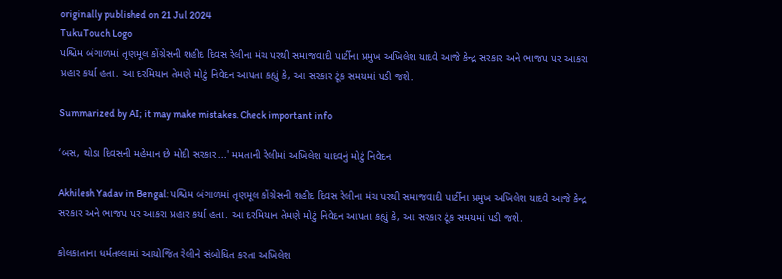originally published on 21 Jul 2024
TukuTouch Logo
પશ્ચિમ બંગાળમાં તૃણમૂલ કોંગ્રેસની શહીદ દિવસ રેલીના મંચ પરથી સમાજવાદી પાર્ટીના પ્રમુખ અખિલેશ યાદવે આજે કેન્દ્ર સરકાર અને ભાજપ પર આકરા પ્રહાર કર્યા હતા. આ દરમિયાન તેમણે મોટું નિવેદન આપતા કહ્યું કે, આ સરકાર ટૂંક સમયમાં પડી જશે.

Summarized by AI; it may make mistakes. Check important info

‘બસ, થોડા દિવસની મહેમાન છે મોદી સરકાર...' મમતાની રેલીમાં અખિલેશ યાદવનું મોટું નિવેદન

Akhilesh Yadav in Bengal: પશ્ચિમ બંગાળમાં તૃણમૂલ કોંગ્રેસની શહીદ દિવસ રેલીના મંચ પરથી સમાજવાદી પાર્ટીના પ્રમુખ અખિલેશ યાદવે આજે કેન્દ્ર સરકાર અને ભાજપ પર આકરા પ્રહાર કર્યા હતા. આ દરમિયાન તેમણે મોટું નિવેદન આપતા કહ્યું કે, આ સરકાર ટૂંક સમયમાં પડી જશે.

કોલકાતાના ધર્મતલ્લામાં આયોજિત રેલીને સંબોધિત કરતા અખિલેશ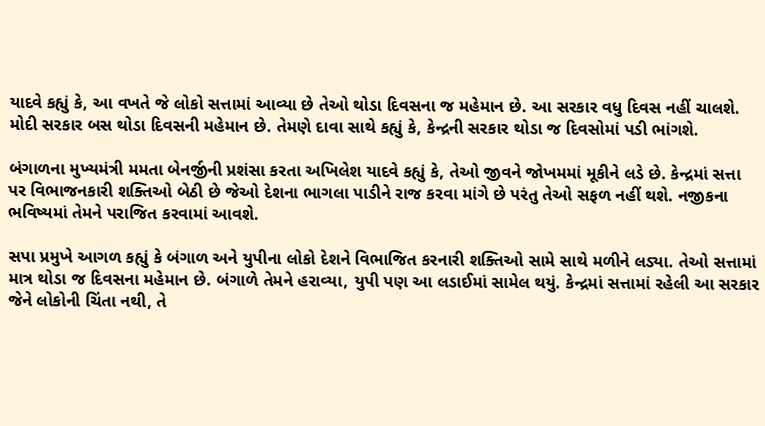યાદવે કહ્યું કે, આ વખતે જે લોકો સત્તામાં આવ્યા છે તેઓ થોડા દિવસના જ મહેમાન છે. આ સરકાર વધુ દિવસ નહીં ચાલશે. મોદી સરકાર બસ થોડા દિવસની મહેમાન છે. તેમણે દાવા સાથે કહ્યું કે, કેન્દ્રની સરકાર થોડા જ દિવસોમાં પડી ભાંગશે.

બંગાળના મુખ્યમંત્રી મમતા બેનર્જીની પ્રશંસા કરતા અખિલેશ યાદવે કહ્યું કે, તેઓ જીવને જોખમમાં મૂકીને લડે છે. કેન્દ્રમાં સત્તા પર વિભાજનકારી શક્તિઓ બેઠી છે જેઓ દેશના ભાગલા પાડીને રાજ કરવા માંગે છે પરંતુ તેઓ સફળ નહીં થશે. નજીકના ભવિષ્યમાં તેમને પરાજિત કરવામાં આવશે.

સપા પ્રમુખે આગળ કહ્યું કે બંગાળ અને યુપીના લોકો દેશને વિભાજિત કરનારી શક્તિઓ સામે સાથે મળીને લડ્યા. તેઓ સત્તામાં માત્ર થોડા જ દિવસના મહેમાન છે. બંગાળે તેમને હરાવ્યા, યુપી પણ આ લડાઈમાં સામેલ થયું. કેન્દ્રમાં સત્તામાં રહેલી આ સરકાર જેને લોકોની ચિંતા નથી, તે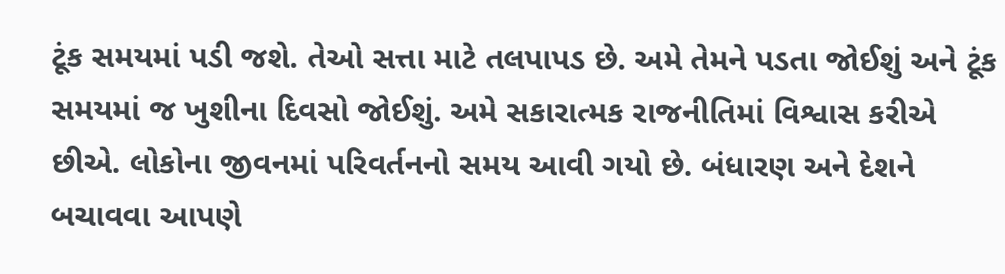ટૂંક સમયમાં પડી જશે. તેઓ સત્તા માટે તલપાપડ છે. અમે તેમને પડતા જોઈશું અને ટૂંક સમયમાં જ ખુશીના દિવસો જોઈશું. અમે સકારાત્મક રાજનીતિમાં વિશ્વાસ કરીએ છીએ. લોકોના જીવનમાં પરિવર્તનનો સમય આવી ગયો છે. બંધારણ અને દેશને બચાવવા આપણે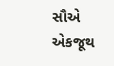સૌએ એકજૂથ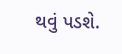થવું પડશે.